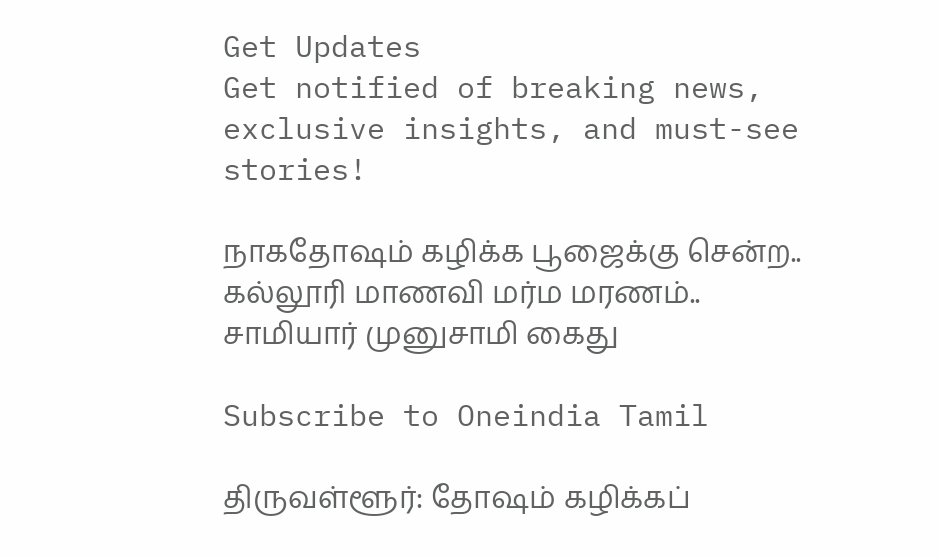Get Updates
Get notified of breaking news, exclusive insights, and must-see stories!

நாகதோஷம் கழிக்க பூஜைக்கு சென்ற.. கல்லூரி மாணவி மர்ம மரணம்.. சாமியார் முனுசாமி கைது

Subscribe to Oneindia Tamil

திருவள்ளூர்: தோஷம் கழிக்கப்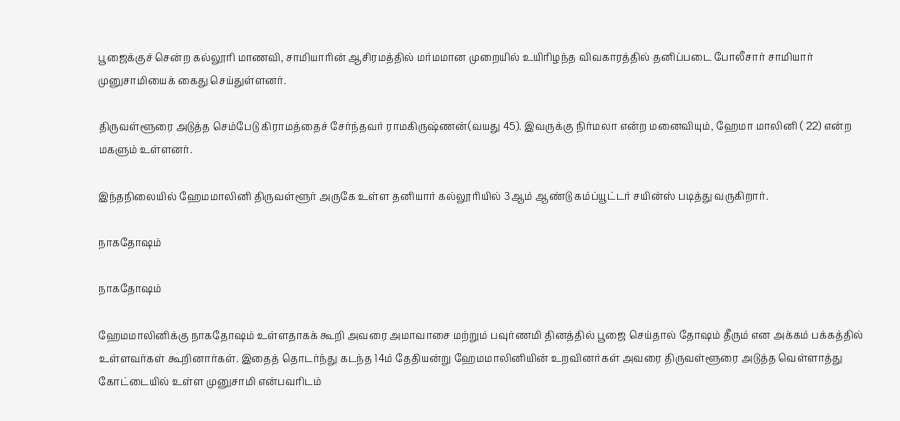பூஜைக்குச் சென்ற கல்லூரி மாணவி, சாமியாரின் ஆசிரமத்தில் மர்மமான முறையில் உயிரிழந்த விவகாரத்தில் தனிப்படை போலீசார் சாமியார் முனுசாமியைக் கைது செய்துள்ளனர்.

திருவள்ளூரை அடுத்த செம்பேடு கிராமத்தைச் சேர்ந்தவர் ராமகிருஷ்ணன்(வயது 45). இவருக்கு நிர்மலா என்ற மனைவியும், ஹேமா மாலினி ( 22) என்ற மகளும் உள்ளனர்.

இந்தநிலையில் ஹேமமாலினி திருவள்ளூர் அருகே உள்ள தனியார் கல்லூரியில் 3ஆம் ஆண்டு கம்ப்யூட்டர் சயின்ஸ் படித்து வருகிறார்.

நாகதோஷம்

நாகதோஷம்

ஹேமமாலினிக்கு நாகதோஷம் உள்ளதாகக் கூறி அவரை அமாவாசை மற்றும் பவுர்ணமி தினத்தில் பூஜை செய்தால் தோஷம் தீரும் என அக்கம் பக்கத்தில் உள்ளவர்கள் கூறினார்கள். இதைத் தொடர்ந்து கடந்த 14ம் தேதியன்று ஹேமமாலினியின் உறவினர்கள் அவரை திருவள்ளூரை அடுத்த வெள்ளாத்து கோட்டையில் உள்ள முனுசாமி என்பவரிடம்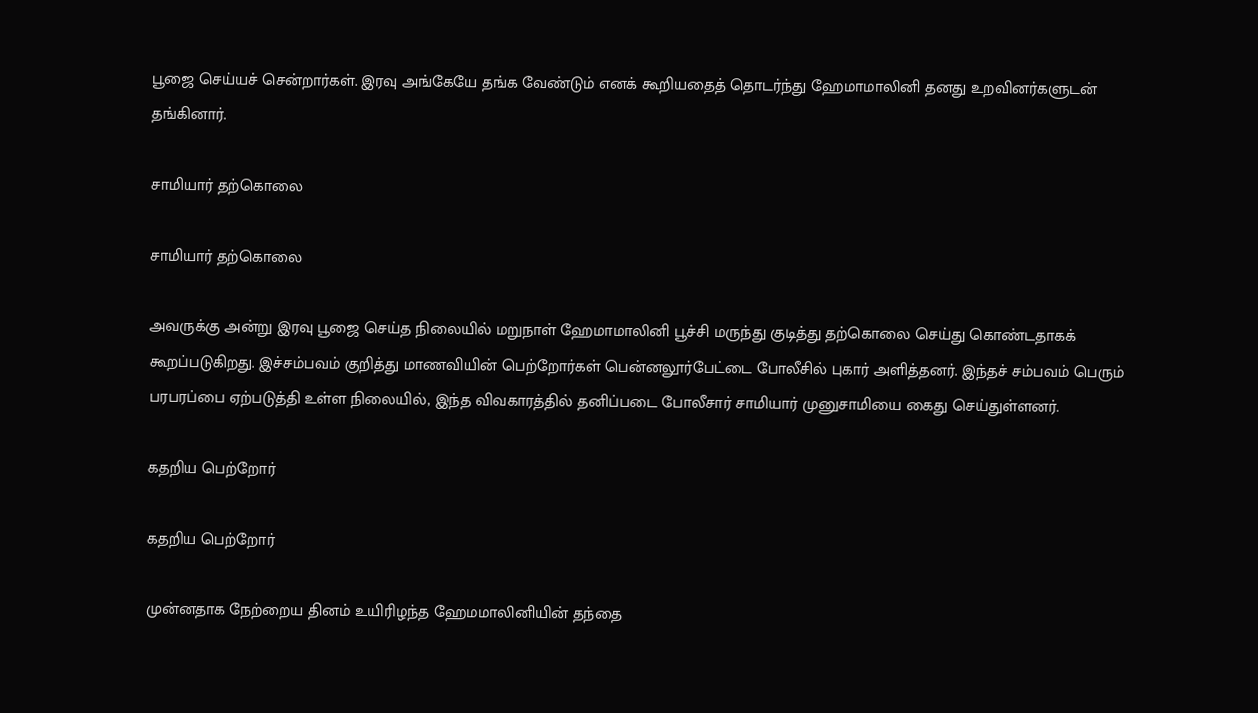பூஜை செய்யச் சென்றார்கள். இரவு அங்கேயே தங்க வேண்டும் எனக் கூறியதைத் தொடர்ந்து ஹேமாமாலினி தனது உறவினர்களுடன் தங்கினார்.

சாமியார் தற்கொலை

சாமியார் தற்கொலை

அவருக்கு அன்று இரவு பூஜை செய்த நிலையில் மறுநாள் ஹேமாமாலினி பூச்சி மருந்து குடித்து தற்கொலை செய்து கொண்டதாகக் கூறப்படுகிறது. இச்சம்பவம் குறித்து மாணவியின் பெற்றோர்கள் பென்னலூர்பேட்டை போலீசில் புகார் அளித்தனர். இந்தச் சம்பவம் பெரும் பரபரப்பை ஏற்படுத்தி உள்ள நிலையில், இந்த விவகாரத்தில் தனிப்படை போலீசார் சாமியார் முனுசாமியை கைது செய்துள்ளனர்.

கதறிய பெற்றோர்

கதறிய பெற்றோர்

முன்னதாக நேற்றைய தினம் உயிரிழந்த ஹேமமாலினியின் தந்தை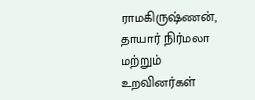ராமகிருஷ்ணன், தாயார் நிர்மலா மற்றும் உறவினர்கள்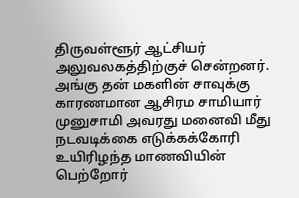திருவள்ளூர் ஆட்சியர் அலுவலகத்திற்குச் சென்றனர். அங்கு தன் மகளின் சாவுக்கு காரணமான ஆசிரம சாமியார் முனுசாமி அவரது மனைவி மீது நடவடிக்கை எடுக்கக்கோரி உயிரிழந்த மாணவியின் பெற்றோர்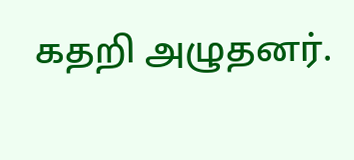கதறி அழுதனர்.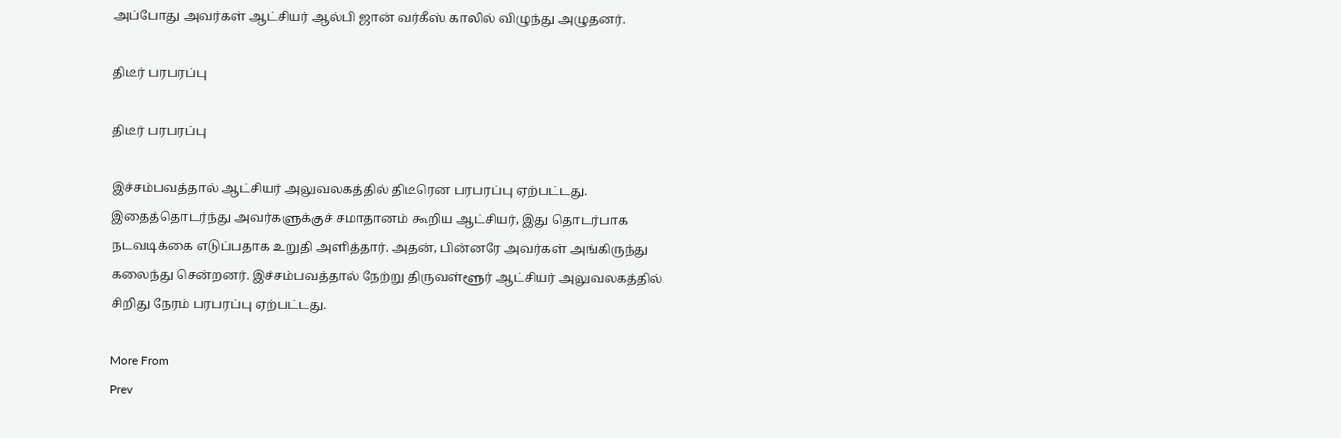அப்போது அவர்கள் ஆட்சியர் ஆல்பி ஜான் வர்கீஸ் காலில் விழுந்து அழுதனர்.

திடீர் பரபரப்பு

திடீர் பரபரப்பு

இச்சம்பவத்தால் ஆட்சியர் அலுவலகத்தில் திடீரென பரபரப்பு ஏற்பட்டது. இதைத்தொடர்ந்து அவர்களுக்குச் சமாதானம் கூறிய ஆட்சியர், இது தொடர்பாக நடவடிக்கை எடுப்பதாக உறுதி அளித்தார். அதன், பின்னரே அவர்கள் அங்கிருந்து கலைந்து சென்றனர். இச்சம்பவத்தால் நேற்று திருவள்ளூர் ஆட்சியர் அலுவலகத்தில் சிறிது நேரம் பரபரப்பு ஏற்பட்டது.

More From
Prev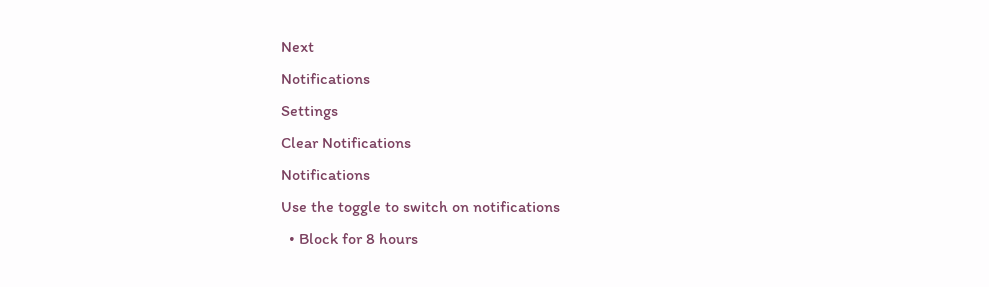Next
Notifications
Settings
Clear Notifications
Notifications
Use the toggle to switch on notifications
  • Block for 8 hours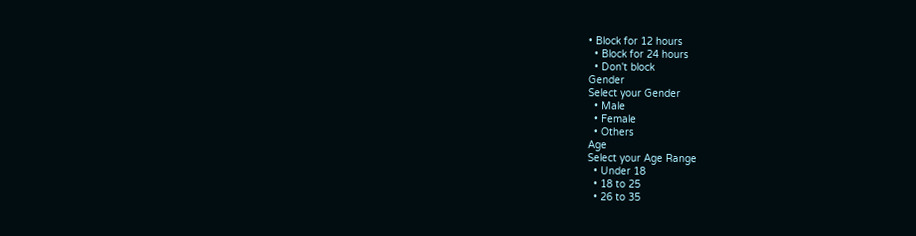• Block for 12 hours
  • Block for 24 hours
  • Don't block
Gender
Select your Gender
  • Male
  • Female
  • Others
Age
Select your Age Range
  • Under 18
  • 18 to 25
  • 26 to 35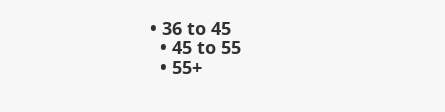• 36 to 45
  • 45 to 55
  • 55+